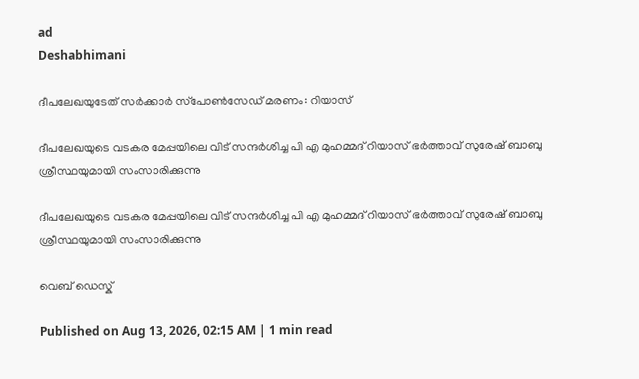ad
Deshabhimani

ദീപലേഖയുടേത് സർക്കാർ സ്‌പോൺസേഡ് മരണം: റിയാസ്

ദീപലേഖയുടെ വടകര മേപ്പയിലെ വിട് സന്ദർശിച്ച പി എ മുഹമ്മദ് റിയാസ് ഭർത്താവ് സുരേഷ് ബാബു ശ്രീസ്ഥയുമായി സംസാരിക്കുന്നു

ദീപലേഖയുടെ വടകര മേപ്പയിലെ വിട് സന്ദർശിച്ച പി എ മുഹമ്മദ് റിയാസ് ഭർത്താവ് സുരേഷ് ബാബു ശ്രീസ്ഥയുമായി സംസാരിക്കുന്നു

വെബ് ഡെസ്ക്

Published on Aug 13, 2026, 02:15 AM | 1 min read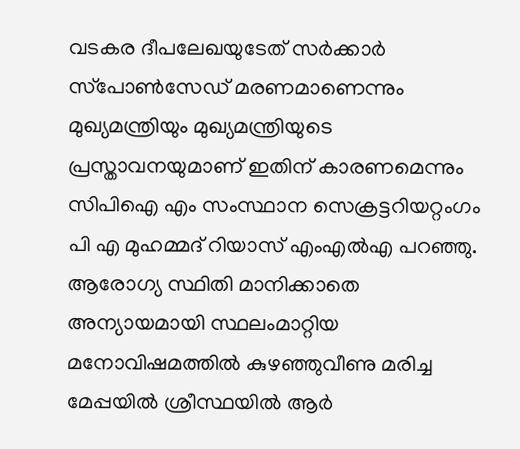വടകര ദീപലേഖയുടേത് സർക്കാർ സ്‌പോൺസേഡ് മരണമാണെന്നും മുഖ്യമന്ത്രിയും മുഖ്യമന്ത്രിയുടെ പ്രസ്താവനയുമാണ് ഇതിന് കാരണമെന്നും സിപിഐ എം സംസ്ഥാന സെക്രട്ടറിയറ്റംഗം പി എ മുഹമ്മദ് റിയാസ് എംഎൽഎ പറഞ്ഞു. ആരോഗ്യ സ്ഥിതി മാനിക്കാതെ അന്യായമായി സ്ഥലംമാറ്റിയ മനോവിഷമത്തിൽ കുഴഞ്ഞുവീണു മരിച്ച മേപ്പയിൽ ശ്രീസ്ഥയിൽ ആർ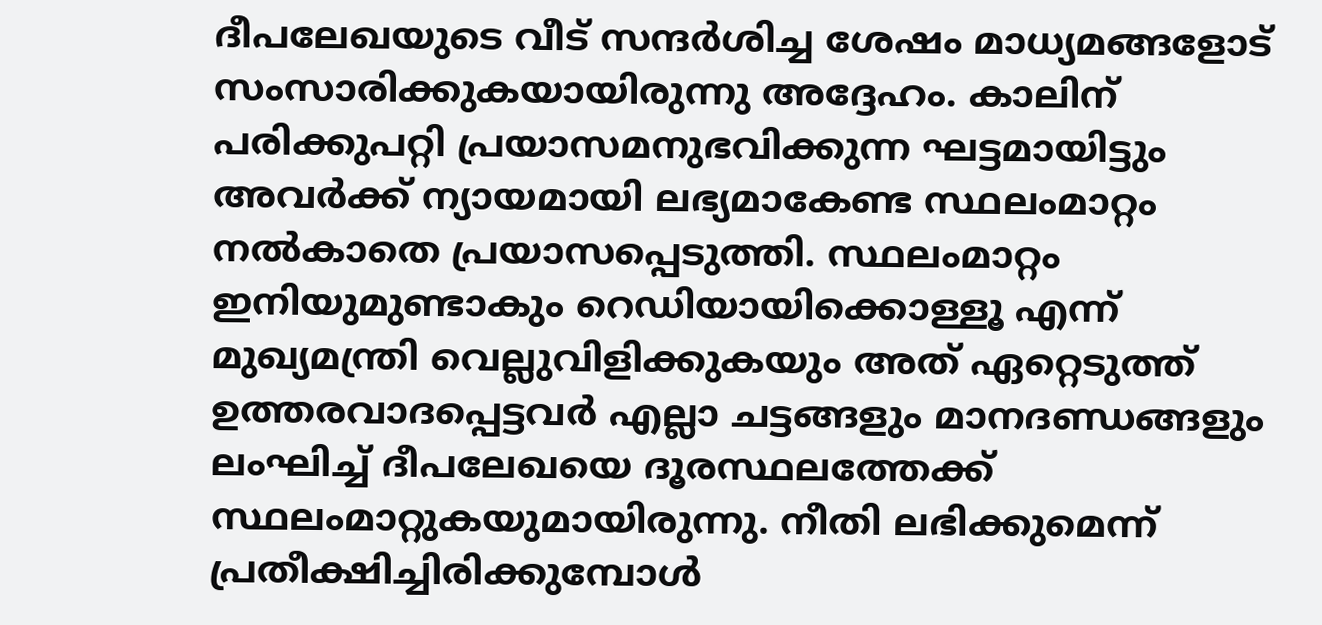ദീപലേഖയുടെ വീട് സന്ദർശിച്ച ശേഷം മാധ്യമങ്ങളോട് സംസാരിക്കുകയായിരുന്നു അദ്ദേഹം. കാലിന് പരിക്കുപറ്റി പ്രയാസമനുഭവിക്കുന്ന ഘട്ടമായിട്ടും അവർക്ക് ന്യായമായി ലഭ്യമാകേണ്ട സ്ഥലംമാറ്റം നൽകാതെ പ്രയാസപ്പെടുത്തി. സ്ഥലംമാറ്റം ഇനിയുമുണ്ടാകും റെഡിയായിക്കൊള്ളൂ എന്ന് മുഖ്യമന്ത്രി വെല്ലുവിളിക്കുകയും അത്‌ ഏറ്റെടുത്ത് ഉത്തരവാദപ്പെട്ടവർ എല്ലാ ചട്ടങ്ങളും മാനദണ്ഡങ്ങളും ലംഘിച്ച്‌ ദീപലേഖയെ ദൂരസ്ഥലത്തേക്ക് സ്ഥലംമാറ്റുകയുമായിരുന്നു. നീതി ലഭിക്കുമെന്ന് പ്രതീക്ഷിച്ചിരിക്കുമ്പോൾ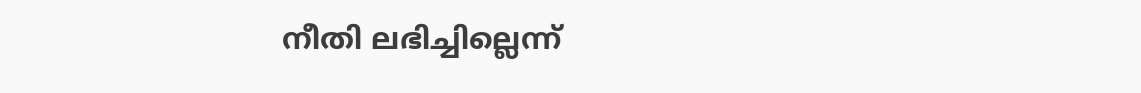നീതി ലഭിച്ചില്ലെന്ന്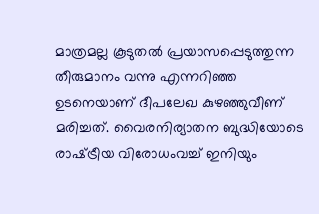മാത്രമല്ല കൂടുതൽ പ്രയാസപ്പെടുത്തുന്ന തീരുമാനം വന്നു എന്നറിഞ്ഞ ഉടനെയാണ് ദീപലേഖ കുഴഞ്ഞുവീണ് മരിച്ചത്. വൈരനിര്യാതന ബുദ്ധിയോടെ രാഷ്‌ട്രീയ വിരോധംവച്ച്‌ ഇനിയും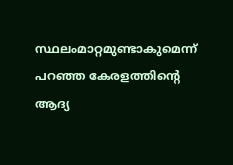സ്ഥലംമാറ്റമുണ്ടാകുമെന്ന്‌ പറഞ്ഞ കേരളത്തിന്റെ ആദ്യ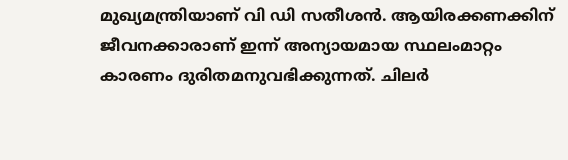മുഖ്യമന്ത്രിയാണ് വി ഡി സതീശൻ. ആയിരക്കണക്കിന് ജീവനക്കാരാണ് ഇന്ന് അന്യായമായ സ്ഥലംമാറ്റം കാരണം ദുരിതമനുവഭിക്കുന്നത്. ചിലർ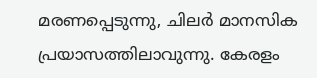മരണപ്പെടുന്നു, ചിലർ മാനസിക പ്രയാസത്തിലാവുന്നു. കേരളം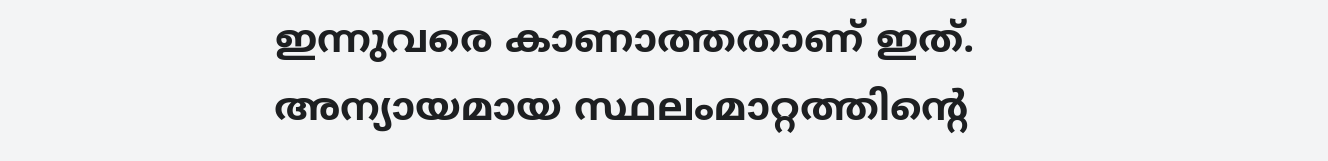ഇന്നുവരെ കാണാത്തതാണ് ഇത്. അന്യായമായ സ്ഥലംമാറ്റത്തിന്റെ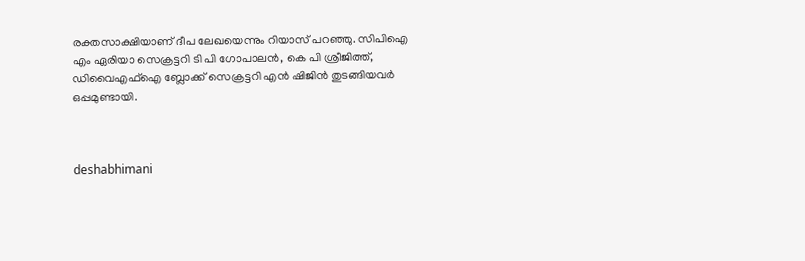രക്തസാക്ഷിയാണ് ദീപ ലേഖയെന്നും റിയാസ്‌ പറഞ്ഞു. സിപിഐ എം ഏരിയാ സെക്രട്ടറി ടി പി ഗോപാലൻ, കെ പി ശ്രീജിത്ത്, ഡിവൈഎഫ്ഐ ബ്ലോക്ക് സെക്രട്ടറി എൻ ഷിജിൻ തുടങ്ങിയവർ ഒപ്പമുണ്ടായി.



deshabhimani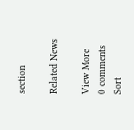section

Related News

View More
0 comments
Sort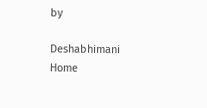by

Deshabhimani
Home